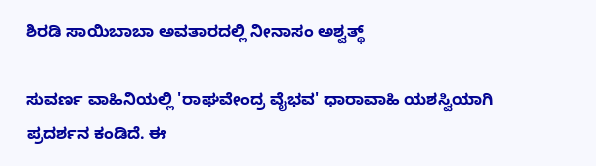ಶಿರಡಿ ಸಾಯಿಬಾಬಾ ಅವತಾರದಲ್ಲಿ ನೀನಾಸಂ ಅಶ್ವತ್ಥ್

ಸುವರ್ಣ ವಾಹಿನಿಯಲ್ಲಿ 'ರಾಘವೇಂದ್ರ ವೈಭವ' ಧಾರಾವಾಹಿ ಯಶಸ್ವಿಯಾಗಿ ಪ್ರದರ್ಶನ ಕಂಡಿದೆ. ಈ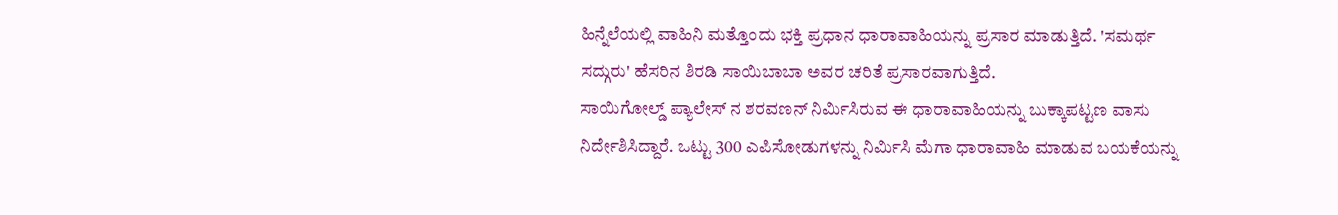ಹಿನ್ನೆಲೆಯಲ್ಲಿ ವಾಹಿನಿ ಮತ್ತೊಂದು ಭಕ್ತಿ ಪ್ರಧಾನ ಧಾರಾವಾಹಿಯನ್ನು ಪ್ರಸಾರ ಮಾಡುತ್ತಿದೆ. 'ಸಮರ್ಥ ಸದ್ಗುರು' ಹೆಸರಿನ ಶಿರಡಿ ಸಾಯಿಬಾಬಾ ಅವರ ಚರಿತೆ ಪ್ರಸಾರವಾಗುತ್ತಿದೆ.
ಸಾಯಿಗೋಲ್ಡ್ ಪ್ಯಾಲೇಸ್ ನ ಶರವಣನ್ ನಿರ್ಮಿಸಿರುವ ಈ ಧಾರಾವಾಹಿಯನ್ನು ಬುಕ್ಕಾಪಟ್ಟಣ ವಾಸು ನಿರ್ದೇಶಿಸಿದ್ದಾರೆ. ಒಟ್ಟು 300 ಎಪಿಸೋಡುಗಳನ್ನು ನಿರ್ಮಿಸಿ ಮೆಗಾ ಧಾರಾವಾಹಿ ಮಾಡುವ ಬಯಕೆಯನ್ನು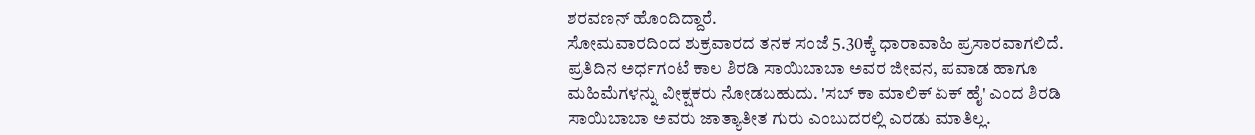ಶರವಣನ್ ಹೊಂದಿದ್ದಾರೆ.
ಸೋಮವಾರದಿಂದ ಶುಕ್ರವಾರದ ತನಕ ಸಂಜೆ 5.30ಕ್ಕೆ ಧಾರಾವಾಹಿ ಪ್ರಸಾರವಾಗಲಿದೆ. ಪ್ರತಿದಿನ ಅರ್ಧಗಂಟೆ ಕಾಲ ಶಿರಡಿ ಸಾಯಿಬಾಬಾ ಅವರ ಜೀವನ, ಪವಾಡ ಹಾಗೂ ಮಹಿಮೆಗಳನ್ನು ವೀಕ್ಷಕರು ನೋಡಬಹುದು. 'ಸಬ್ ಕಾ ಮಾಲಿಕ್ ಏಕ್ ಹೈ' ಎಂದ ಶಿರಡಿ ಸಾಯಿಬಾಬಾ ಅವರು ಜಾತ್ಯಾತೀತ ಗುರು ಎಂಬುದರಲ್ಲಿ ಎರಡು ಮಾತಿಲ್ಲ.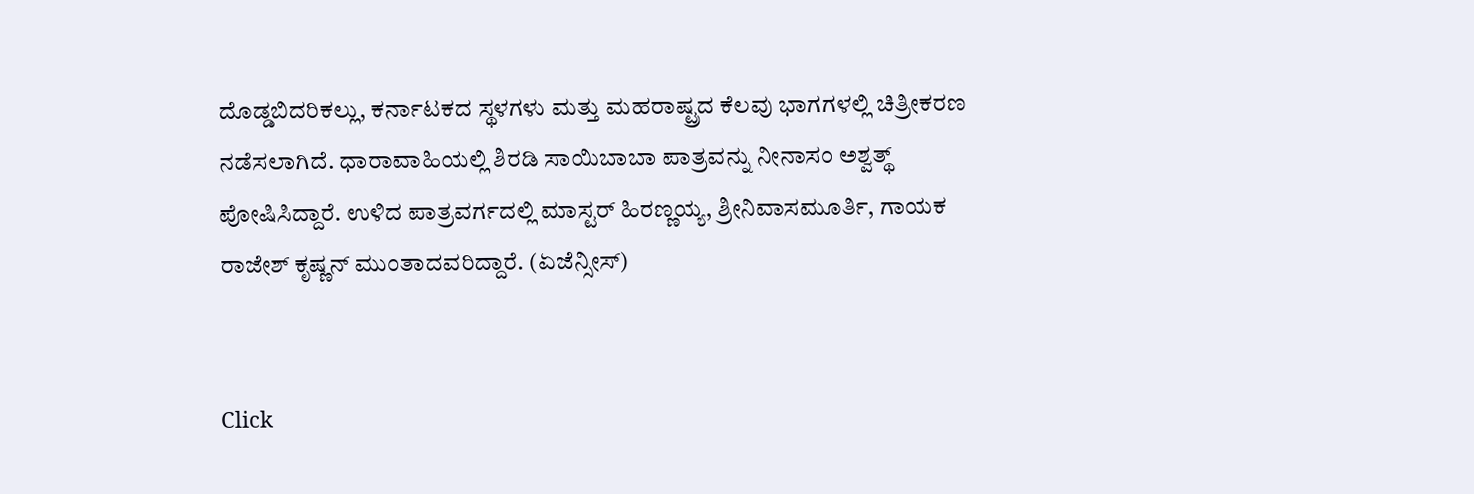ದೊಡ್ಡಬಿದರಿಕಲ್ಲು, ಕರ್ನಾಟಕದ ಸ್ಥಳಗಳು ಮತ್ತು ಮಹರಾಷ್ಟ್ರದ ಕೆಲವು ಭಾಗಗಳಲ್ಲಿ ಚಿತ್ರೀಕರಣ ನಡೆಸಲಾಗಿದೆ. ಧಾರಾವಾಹಿಯಲ್ಲಿ ಶಿರಡಿ ಸಾಯಿಬಾಬಾ ಪಾತ್ರವನ್ನು ನೀನಾಸಂ ಅಶ್ವತ್ಥ್ ಪೋಷಿಸಿದ್ದಾರೆ. ಉಳಿದ ಪಾತ್ರವರ್ಗದಲ್ಲಿ ಮಾಸ್ಟರ್ ಹಿರಣ್ಣಯ್ಯ, ಶ್ರೀನಿವಾಸಮೂರ್ತಿ, ಗಾಯಕ ರಾಜೇಶ್ ಕೃಷ್ಣನ್ ಮುಂತಾದವರಿದ್ದಾರೆ. (ಏಜೆನ್ಸೀಸ್)


Click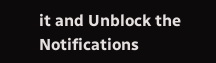it and Unblock the Notifications